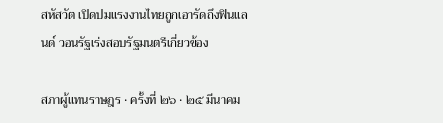สหัสวัต เปิดปมแรงงานไทยถูกเอารัดถึงฟินแลนด์ วอนรัฐเร่งสอบรัฐมนตรีเกี่ยวข้อง

สภาผู้แทนราษฎร · ครั้งที่ ๒๖ · ๒๕ มีนาคม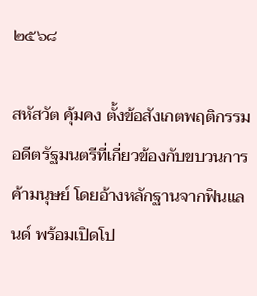๒๕๖๘

สหัสวัต คุ้มคง ตั้งข้อสังเกตพฤติกรรมอดีตรัฐมนตรีที่เกี่ยวข้องกับขบวนการค้ามนุษย์ โดยอ้างหลักฐานจากฟินแลนด์ พร้อมเปิดโป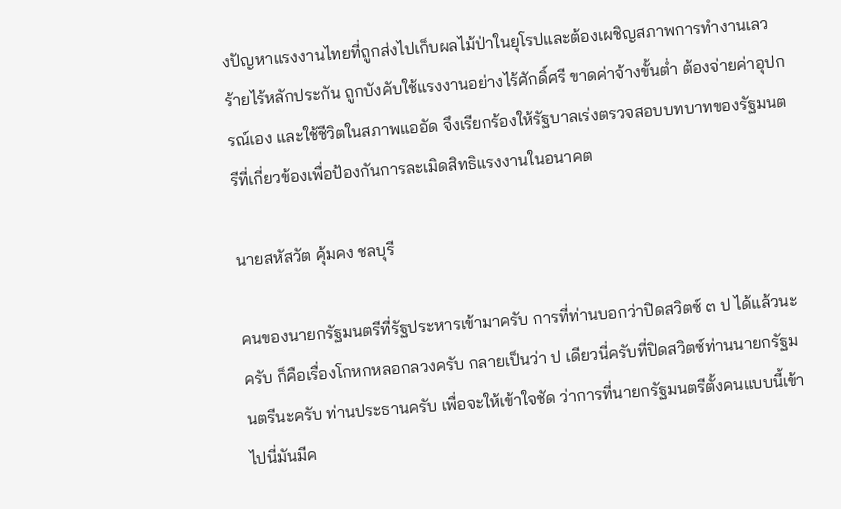งปัญหาแรงงานไทยที่ถูกส่งไปเก็บผลไม้ป่าในยุโรปและต้องเผชิญสภาพการทำงานเลวร้ายไร้หลักประกัน ถูกบังคับใช้แรงงานอย่างไร้ศักดิ์ศรี ขาดค่าจ้างขั้นต่ำ ต้องจ่ายค่าอุปกรณ์เอง และใช้ชีวิตในสภาพแออัด จึงเรียกร้องให้รัฐบาลเร่งตรวจสอบบทบาทของรัฐมนตรีที่เกี่ยวข้องเพื่อป้องกันการละเมิดสิทธิแรงงานในอนาคต

นายสหัสวัต คุ้มคง ชลบุรี

คนของนายกรัฐมนตรีที่รัฐประหารเข้ามาครับ การที่ท่านบอกว่าปิดสวิตซ์ ๓ ป ได้แล้วนะครับ ก็คือเรื่องโกหกหลอกลวงครับ กลายเป็นว่า ป เดียวนี่ครับที่ปิดสวิตซ์ท่านนายกรัฐมนตรีนะครับ ท่านประธานครับ เพื่อจะให้เข้าใจชัด ว่าการที่นายกรัฐมนตรีตั้งคนแบบนี้เข้าไปนี่มันมีค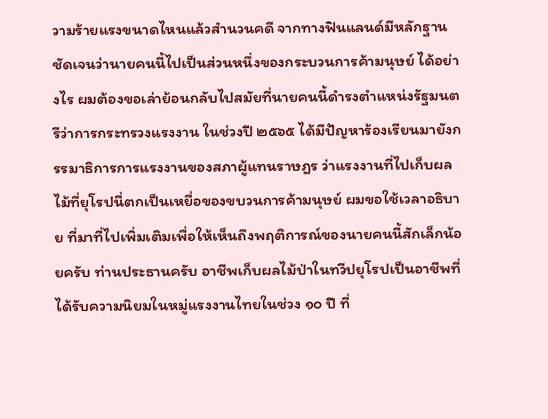วามร้ายแรงขนาดไหนแล้วสำนวนคดี จากทางฟินแลนด์มีหลักฐานชัดเจนว่านายคนนี้ไปเป็นส่วนหนึ่งของกระบวนการค้ามนุษย์ ได้อย่างไร ผมต้องขอเล่าย้อนกลับไปสมัยที่นายคนนี้ดำรงตำแหน่งรัฐมนตรีว่าการกระทรวงแรงงาน ในช่วงปี ๒๕๖๕ ได้มีปัญหาร้องเรียนมายังกรรมาธิการการแรงงานของสภาผู้แทนราษฎร ว่าแรงงานที่ไปเก็บผลไม้ที่ยุโรปนี่ตกเป็นเหยื่อของขบวนการค้ามนุษย์ ผมขอใช้เวลาอธิบาย ที่มาที่ไปเพิ่มเติมเพื่อให้เห็นถึงพฤติการณ์ของนายคนนี้สักเล็กน้อยครับ ท่านประธานครับ อาชีพเก็บผลไม้ป่าในทวีปยุโรปเป็นอาชีพที่ได้รับความนิยมในหมู่แรงงานไทยในช่วง ๑๐ ปี ที่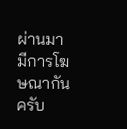ผ่านมา มีการโฆษณากันครับ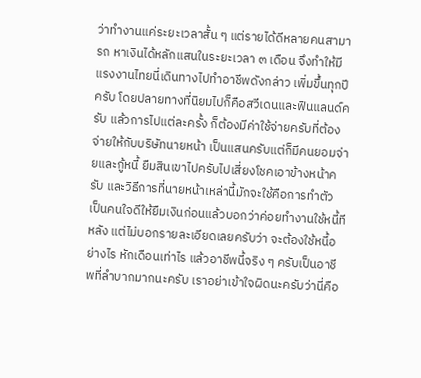ว่าทำงานแค่ระยะเวลาสั้น ๆ แต่รายได้ดีหลายคนสามารถ หาเงินได้หลักแสนในระยะเวลา ๓ เดือน จึงทำให้มีแรงงานไทยนี่เดินทางไปทำอาชีพดังกล่าว เพิ่มขึ้นทุกปีครับ โดยปลายทางที่นิยมไปก็คือสวีเดนและฟินแลนด์ครับ แล้วการไปแต่ละครั้ง ก็ต้องมีค่าใช้จ่ายครับที่ต้องจ่ายให้กับบริษัทนายหน้า เป็นแสนครับแต่ก็มีคนยอมจ่ายและกู้หนี้ ยืมสินเขาไปครับไปเสี่ยงโชคเอาข้างหน้าครับ และวิธีการที่นายหน้าเหล่านี้มักจะใช้คือการทำตัว เป็นคนใจดีให้ยืมเงินก่อนแล้วบอกว่าค่อยทำงานใช้หนี้ทีหลัง แต่ไม่บอกรายละเอียดเลยครับว่า จะต้องใช้หนี้อย่างไร หักเดือนเท่าไร แล้วอาชีพนี้จริง ๆ ครับเป็นอาชีพที่ลำบากมากนะครับ เราอย่าเข้าใจผิดนะครับว่านี่คือ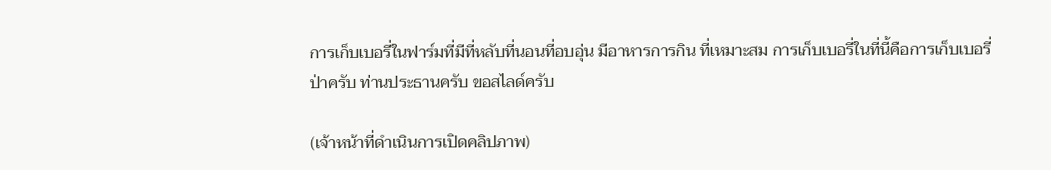การเก็บเบอรี่ในฟาร์มที่มีที่หลับที่นอนที่อบอุ่น มีอาหารการกิน ที่เหมาะสม การเก็บเบอรี่ในที่นี้คือการเก็บเบอรี่ป่าครับ ท่านประธานครับ ขอสไลด์ครับ

(เจ้าหน้าที่ดำเนินการเปิดคลิปภาพ)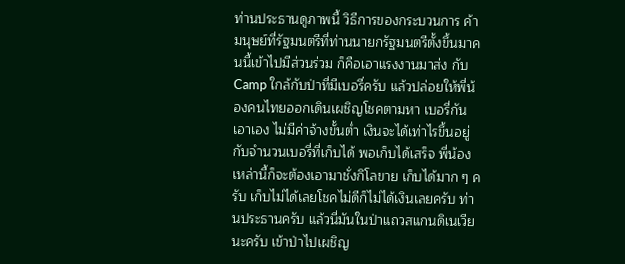ท่านประธานดูภาพนี้ วิธีการของกระบวนการ ค้ามนุษย์ที่รัฐมนตรีที่ท่านนายกรัฐมนตรีตั้งขึ้นมาคนนี้เข้าไปมีส่วนร่วม ก็คือเอาแรงงานมาส่ง กับ Camp ใกล้กับป่าที่มีเบอรี่ครับ แล้วปล่อยให้พี่น้องคนไทยออกเดินเผชิญโชคตามหา เบอรี่กันเอาเอง ไม่มีค่าจ้างขั้นต่ำ เงินจะได้เท่าไรขึ้นอยู่กับจำนวนเบอรี่ที่เก็บได้ พอเก็บได้เสร็จ พี่น้องเหล่านี้ก็จะต้องเอามาชั่งกิโลขาย เก็บได้มาก ๆ ครับ เก็บไม่ได้เลยโชคไม่ดีก็ไม่ได้เงินเลยครับ ท่านประธานครับ แล้วนี่มันในป่าแถวสแกนดิเนเวียนะครับ เข้าป่าไปเผชิญ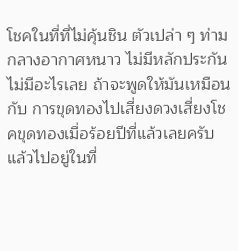โชคในที่ที่ไม่คุ้นชิน ตัวเปล่า ๆ ท่ามกลางอากาศหนาว ไม่มีหลักประกัน ไม่มีอะไรเลย ถ้าจะพูดให้มันเหมือนกับ การขุดทองไปเสี่ยงดวงเสี่ยงโชคขุดทองเมื่อร้อยปีที่แล้วเลยครับ แล้วไปอยู่ในที่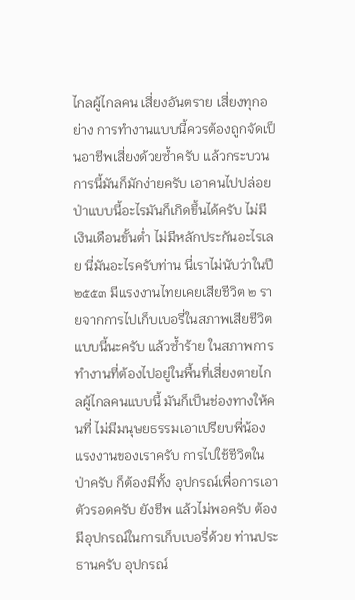ไกลผู้ไกลคน เสี่ยงอันตราย เสี่ยงทุกอย่าง การทำงานแบบนี้ควรต้องถูกจัดเป็นอาชีพเสี่ยงด้วยซ้ำครับ แล้วกระบวนการนี้มันก็มักง่ายครับ เอาคนไปปล่อยป่าแบบนี้อะไรมันก็เกิดขึ้นได้ครับ ไม่มี เงินเดือนขั้นต่ำ ไม่มีหลักประกันอะไรเลย นี่มันอะไรครับท่าน นี่เราไม่นับว่าในปี ๒๕๕๓ มีแรงงานไทยเคยเสียชีวิต ๒ รายจากการไปเก็บเบอรี่ในสภาพเสียชีวิตแบบนี้นะครับ แล้วซ้ำร้าย ในสภาพการทำงานที่ต้องไปอยู่ในพื้นที่เสี่ยงตายไกลผู้ไกลคนแบบนี้ มันก็เป็นช่องทางให้คนที่ ไม่มีมนุษยธรรมเอาเปรียบพี่น้องแรงงานของเราครับ การไปใช้ชีวิตในป่าครับ ก็ต้องมีทั้ง อุปกรณ์เพื่อการเอาตัวรอดครับ ยังชีพ แล้วไม่พอครับ ต้องมีอุปกรณ์ในการเก็บเบอรี่ด้วย ท่านประธานครับ อุปกรณ์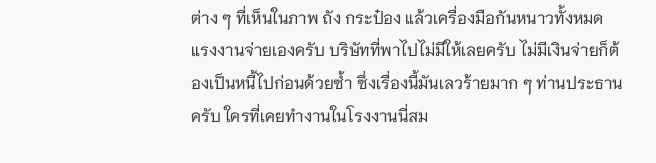ต่าง ๆ ที่เห็นในภาพ ถัง กระป๋อง แล้วเครื่องมือกันหนาวทั้งหมด แรงงานจ่ายเองครับ บริษัทที่พาไปไม่มีให้เลยครับ ไม่มีเงินจ่ายก็ต้องเป็นหนี้ไปก่อนด้วยซ้ำ ซึ่งเรื่องนี้มันเลวร้ายมาก ๆ ท่านประธานครับ ใครที่เคยทำงานในโรงงานนี่สม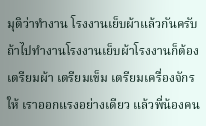มุติว่าทำงาน โรงงานเย็บผ้าแล้วกันครับ ถ้าไปทำงานโรงงานเย็บผ้าโรงงานก็ต้องเตรียมผ้า เตรียมเข็ม เตรียมเครื่องจักรให้ เราออกแรงอย่างเดียว แล้วพี่น้องคน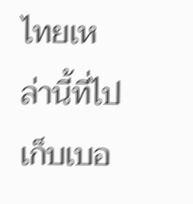ไทยเหล่านี้ที่ไปเก็บเบอ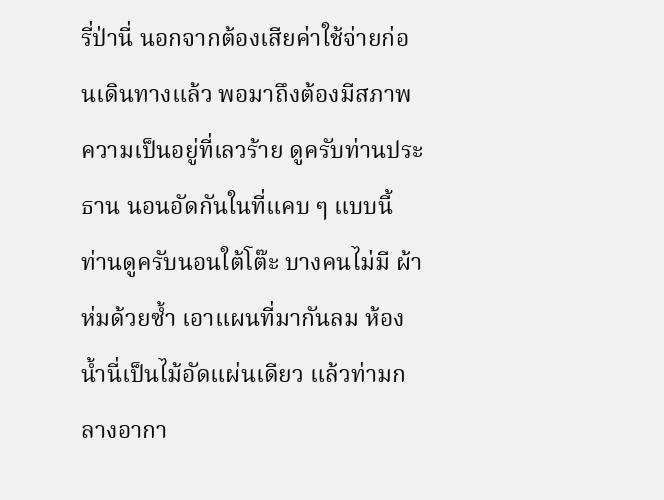รี่ป่านี่ นอกจากต้องเสียค่าใช้จ่ายก่อนเดินทางแล้ว พอมาถึงต้องมีสภาพความเป็นอยู่ที่เลวร้าย ดูครับท่านประธาน นอนอัดกันในที่แคบ ๆ แบบนี้ ท่านดูครับนอนใต้โต๊ะ บางคนไม่มี ผ้าห่มด้วยซ้ำ เอาแผนที่มากันลม ห้องน้ำนี่เป็นไม้อัดแผ่นเดียว แล้วท่ามกลางอากา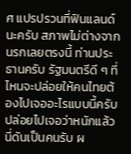ศ แปรปรวนที่ฟินแลนด์นะครับ สภาพไม่ต่างจากนรกเลยตรงนี้ ท่านประธานครับ รัฐมนตรีดี ๆ ที่ไหนจะปล่อยให้คนไทยต้องไปเจออะไรแบบนี้ครับ ปล่อยไปเจอว่าหนักแล้วนี่ดันเป็นคนรับ ผ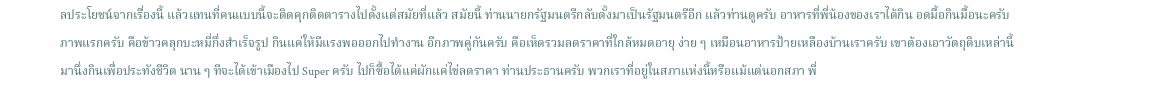ลประโยชน์จากเรื่องนี้ แล้วแทนที่คนแบบนี้จะติดคุกติดตารางไปตั้งแต่สมัยที่แล้ว สมัยนี้ ท่านนายกรัฐมนตรีกลับตั้งมาเป็นรัฐมนตรีอีก แล้วท่านดูครับ อาหารที่พี่น้องของเราได้กิน อดมื้อกินมื้อนะครับ ภาพแรกครับ คือข้าวคลุกบะหมี่กึ่งสำเร็จรูป กินแค่ให้มีแรงพอออกไปทำงาน อีกภาพคู่กันครับ คือเห็ดรวมลดราคาที่ใกล้หมดอายุ ง่าย ๆ เหมือนอาหารป้ายเหลืองบ้านเราครับ เขาต้องเอาวัตถุดิบเหล่านี้มานึ่งกินเพื่อประทังชีวิต นาน ๆ ทีจะได้เข้าเมืองไป Super ครับ ไปก็ซื้อได้แค่ผักแค่ไข่ลดราคา ท่านประธานครับ พวกเราที่อยู่ในสภาแห่งนี้หรือแม้แต่นอกสภา พี่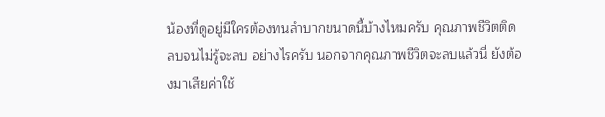น้องที่ดูอยู่มีใครต้องทนลำบากขนาดนี้บ้างไหมครับ คุณภาพชีวิตติดลบจนไม่รู้จะลบ อย่างไรครับ นอกจากคุณภาพชีวิตจะลบแล้วนี่ ยังต้องมาเสียค่าใช้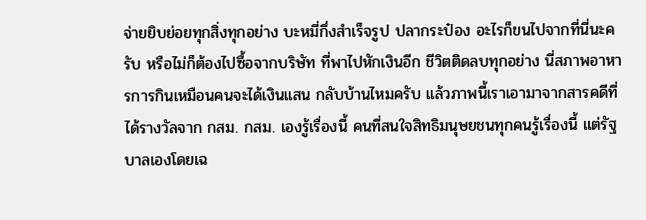จ่ายยิบย่อยทุกสิ่งทุกอย่าง บะหมี่กึ่งสำเร็จรูป ปลากระป๋อง อะไรก็ขนไปจากที่นี่นะครับ หรือไม่ก็ต้องไปซื้อจากบริษัท ที่พาไปหักเงินอีก ชีวิตติดลบทุกอย่าง นี่สภาพอาหารการกินเหมือนคนจะได้เงินแสน กลับบ้านไหมครับ แล้วภาพนี้เราเอามาจากสารคดีที่ได้รางวัลจาก กสม. กสม. เองรู้เรื่องนี้ คนที่สนใจสิทธิมนุษยชนทุกคนรู้เรื่องนี้ แต่รัฐบาลเองโดยเฉ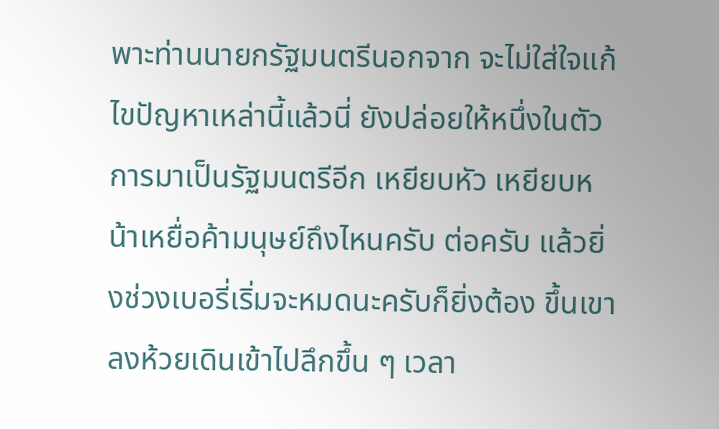พาะท่านนายกรัฐมนตรีนอกจาก จะไม่ใส่ใจแก้ไขปัญหาเหล่านี้แล้วนี่ ยังปล่อยให้หนึ่งในตัวการมาเป็นรัฐมนตรีอีก เหยียบหัว เหยียบหน้าเหยื่อค้ามนุษย์ถึงไหนครับ ต่อครับ แล้วยิ่งช่วงเบอรี่เริ่มจะหมดนะครับก็ยิ่งต้อง ขึ้นเขาลงห้วยเดินเข้าไปลึกขึ้น ๆ เวลา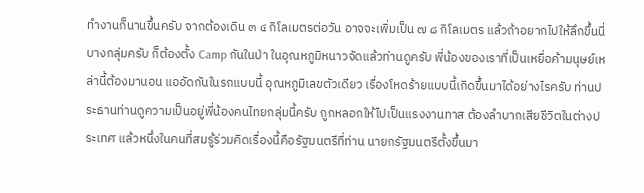ทำงานก็นานขึ้นครับ จากต้องเดิน ๓ ๔ กิโลเมตรต่อวัน อาจจะเพิ่มเป็น ๗ ๘ กิโลเมตร แล้วถ้าอยากไปให้ลึกขึ้นนี่บางกลุ่มครับ ก็ต้องตั้ง Camp กันในป่า ในอุณหภูมิหนาวจัดแล้วท่านดูครับ พี่น้องของเราที่เป็นเหยื่อค้ามนุษย์เหล่านี้ต้องมานอน แออัดกันในรถแบบนี้ อุณหภูมิเลขตัวเดียว เรื่องโหดร้ายแบบนี้เกิดขึ้นมาได้อย่างไรครับ ท่านประธานท่านดูความเป็นอยู่พี่น้องคนไทยกลุ่มนี้ครับ ถูกหลอกให้ไปเป็นแรงงานทาส ต้องลำบากเสียชีวิตในต่างประเทศ แล้วหนึ่งในคนที่สมรู้ร่วมคิดเรื่องนี้คือรัฐมนตรีที่ท่าน นายกรัฐมนตรีตั้งขึ้นมา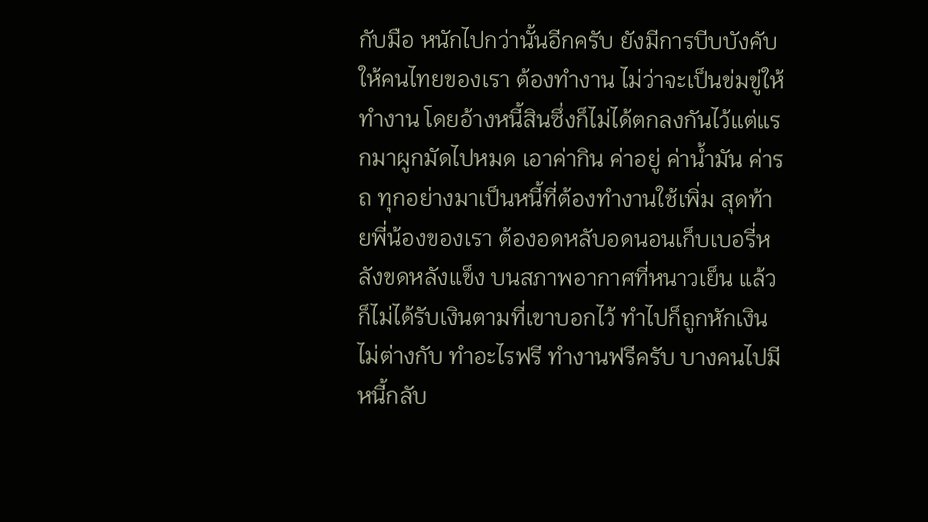กับมือ หนักไปกว่านั้นอีกครับ ยังมีการบีบบังคับให้คนไทยของเรา ต้องทำงาน ไม่ว่าจะเป็นข่มขู่ให้ทำงาน โดยอ้างหนี้สินซึ่งก็ไม่ได้ตกลงกันไว้แต่แรกมาผูกมัดไปหมด เอาค่ากิน ค่าอยู่ ค่าน้ำมัน ค่ารถ ทุกอย่างมาเป็นหนี้ที่ต้องทำงานใช้เพิ่ม สุดท้ายพี่น้องของเรา ต้องอดหลับอดนอนเก็บเบอรี่หลังขดหลังแข็ง บนสภาพอากาศที่หนาวเย็น แล้วก็ไม่ได้รับเงินตามที่เขาบอกไว้ ทำไปก็ถูกหักเงิน ไม่ต่างกับ ทำอะไรฟรี ทำงานฟรีครับ บางคนไปมีหนี้กลับ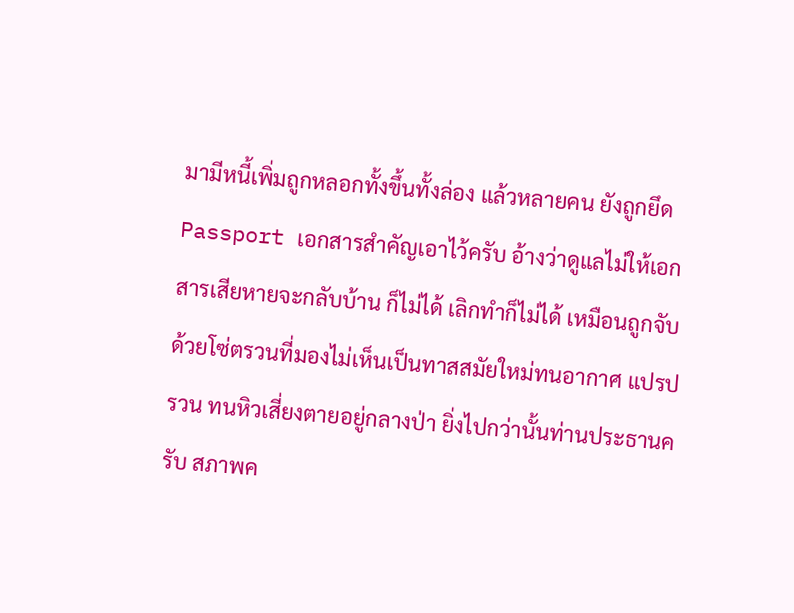มามีหนี้เพิ่มถูกหลอกทั้งขึ้นทั้งล่อง แล้วหลายคน ยังถูกยึด Passport เอกสารสำคัญเอาไว้ครับ อ้างว่าดูแลไม่ให้เอกสารเสียหายจะกลับบ้าน ก็ไม่ได้ เลิกทำก็ไม่ได้ เหมือนถูกจับด้วยโซ่ตรวนที่มองไม่เห็นเป็นทาสสมัยใหม่ทนอากาศ แปรปรวน ทนหิวเสี่ยงตายอยู่กลางป่า ยิ่งไปกว่านั้นท่านประธานครับ สภาพค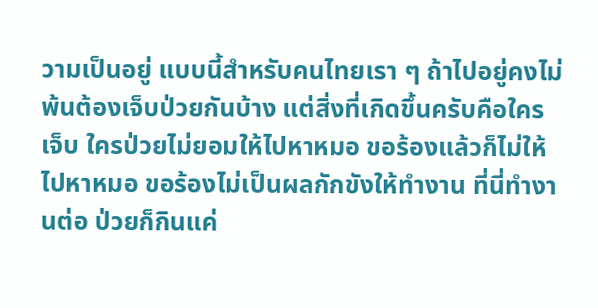วามเป็นอยู่ แบบนี้สำหรับคนไทยเรา ๆ ถ้าไปอยู่คงไม่พ้นต้องเจ็บป่วยกันบ้าง แต่สิ่งที่เกิดขึ้นครับคือใครเจ็บ ใครป่วยไม่ยอมให้ไปหาหมอ ขอร้องแล้วก็ไม่ให้ไปหาหมอ ขอร้องไม่เป็นผลกักขังให้ทำงาน ที่นี่ทำงานต่อ ป่วยก็กินแค่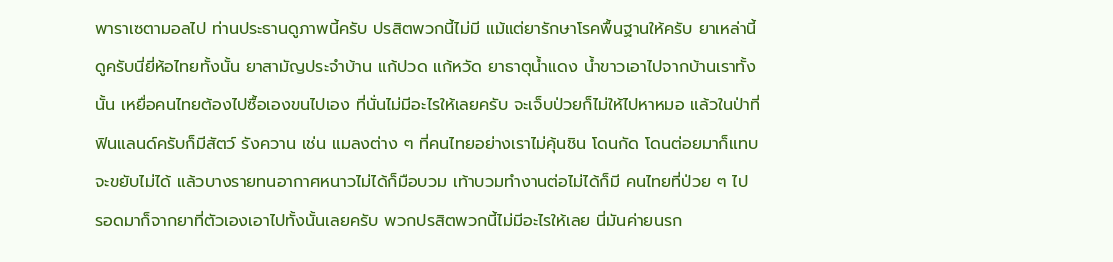พาราเซตามอลไป ท่านประธานดูภาพนี้ครับ ปรสิตพวกนี้ไม่มี แม้แต่ยารักษาโรคพื้นฐานให้ครับ ยาเหล่านี้ดูครับนี่ยี่ห้อไทยทั้งนั้น ยาสามัญประจำบ้าน แก้ปวด แก้หวัด ยาธาตุน้ำแดง น้ำขาวเอาไปจากบ้านเราทั้งนั้น เหยื่อคนไทยต้องไปซื้อเองขนไปเอง ที่นั่นไม่มีอะไรให้เลยครับ จะเจ็บป่วยก็ไม่ให้ไปหาหมอ แล้วในป่าที่ฟินแลนด์ครับก็มีสัตว์ รังควาน เช่น แมลงต่าง ๆ ที่คนไทยอย่างเราไม่คุ้นชิน โดนกัด โดนต่อยมาก็แทบจะขยับไม่ได้ แล้วบางรายทนอากาศหนาวไม่ได้ก็มือบวม เท้าบวมทำงานต่อไม่ได้ก็มี คนไทยที่ป่วย ๆ ไป รอดมาก็จากยาที่ตัวเองเอาไปทั้งนั้นเลยครับ พวกปรสิตพวกนี้ไม่มีอะไรให้เลย นี่มันค่ายนรก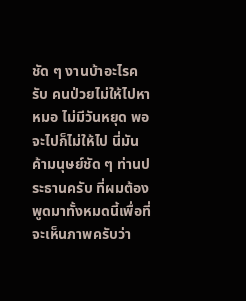ชัด ๆ งานบ้าอะไรครับ คนป่วยไม่ให้ไปหาหมอ ไม่มีวันหยุด พอจะไปก็ไม่ให้ไป นี่มันค้ามนุษย์ชัด ๆ ท่านประธานครับ ที่ผมต้องพูดมาทั้งหมดนี้เพื่อที่จะเห็นภาพครับว่า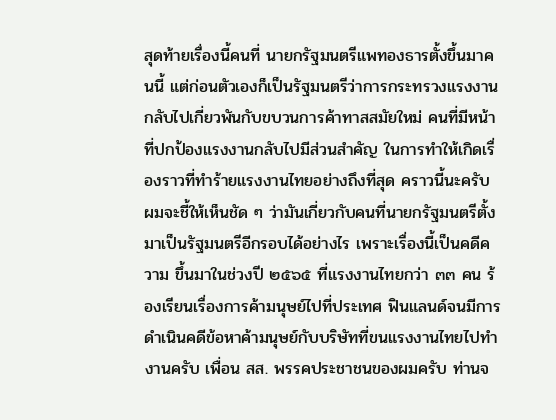สุดท้ายเรื่องนี้คนที่ นายกรัฐมนตรีแพทองธารตั้งขึ้นมาคนนี้ แต่ก่อนตัวเองก็เป็นรัฐมนตรีว่าการกระทรวงแรงงาน กลับไปเกี่ยวพันกับขบวนการค้าทาสสมัยใหม่ คนที่มีหน้าที่ปกป้องแรงงานกลับไปมีส่วนสำคัญ ในการทำให้เกิดเรื่องราวที่ทำร้ายแรงงานไทยอย่างถึงที่สุด คราวนี้นะครับ ผมจะชี้ให้เห็นชัด ๆ ว่ามันเกี่ยวกับคนที่นายกรัฐมนตรีตั้งมาเป็นรัฐมนตรีอีกรอบได้อย่างไร เพราะเรื่องนี้เป็นคดีความ ขึ้นมาในช่วงปี ๒๕๖๕ ที่แรงงานไทยกว่า ๓๓ คน ร้องเรียนเรื่องการค้ามนุษย์ไปที่ประเทศ ฟินแลนด์จนมีการดำเนินคดีข้อหาค้ามนุษย์กับบริษัทที่ขนแรงงานไทยไปทำงานครับ เพื่อน สส. พรรคประชาชนของผมครับ ท่านจ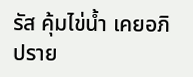รัส คุ้มไข่น้ำ เคยอภิปราย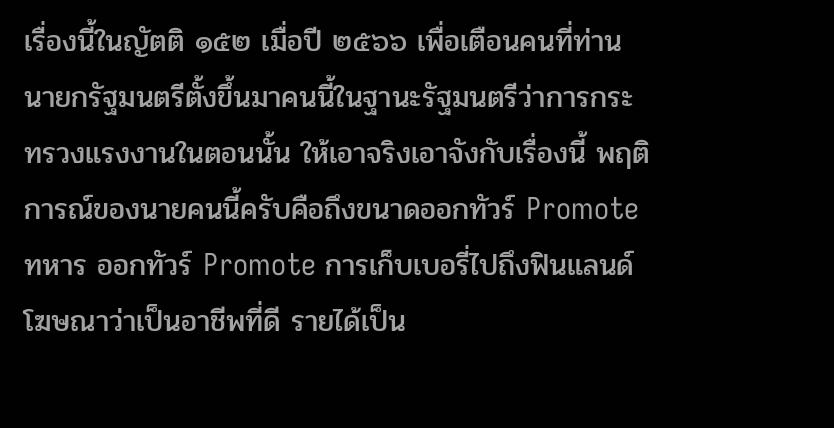เรื่องนี้ในญัตติ ๑๕๒ เมื่อปี ๒๕๖๖ เพื่อเตือนคนที่ท่านนายกรัฐมนตรีตั้งขึ้นมาคนนี้ในฐานะรัฐมนตรีว่าการกระทรวงแรงงานในตอนนั้น ให้เอาจริงเอาจังกับเรื่องนี้ พฤติการณ์ของนายคนนี้ครับคือถึงขนาดออกทัวร์ Promote ทหาร ออกทัวร์ Promote การเก็บเบอรี่ไปถึงฟินแลนด์ โฆษณาว่าเป็นอาชีพที่ดี รายได้เป็น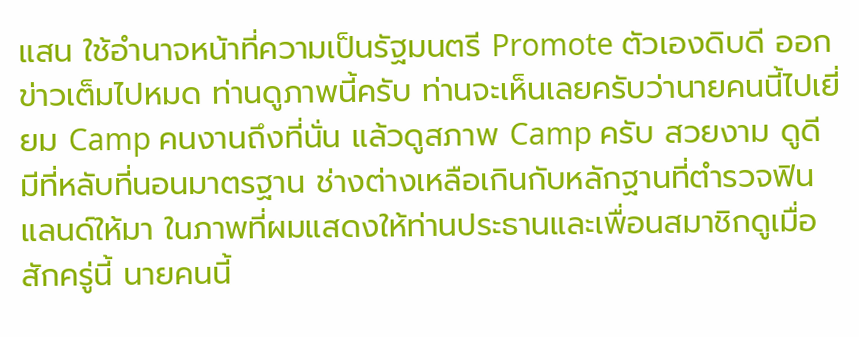แสน ใช้อำนาจหน้าที่ความเป็นรัฐมนตรี Promote ตัวเองดิบดี ออกข่าวเต็มไปหมด ท่านดูภาพนี้ครับ ท่านจะเห็นเลยครับว่านายคนนี้ไปเยี่ยม Camp คนงานถึงที่นั่น แล้วดูสภาพ Camp ครับ สวยงาม ดูดี มีที่หลับที่นอนมาตรฐาน ช่างต่างเหลือเกินกับหลักฐานที่ตำรวจฟินแลนด์ให้มา ในภาพที่ผมแสดงให้ท่านประธานและเพื่อนสมาชิกดูเมื่อสักครู่นี้ นายคนนี้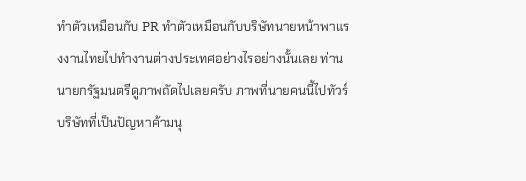ทำตัวเหมือนกับ PR ทำตัวเหมือนกับบริษัทนายหน้าพาแรงงานไทยไปทำงานต่างประเทศอย่างไรอย่างนั้นเลย ท่านนายกรัฐมนตรีดูภาพถัดไปเลยครับ ภาพที่นายคนนี้ไปทัวร์บริษัทที่เป็นปัญหาค้ามนุ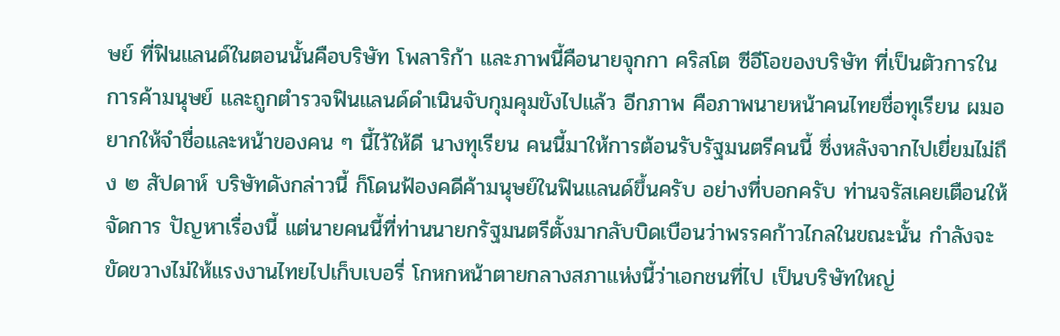ษย์ ที่ฟินแลนด์ในตอนนั้นคือบริษัท โพลาริก้า และภาพนี้คือนายจุกกา คริสโต ซีอีโอของบริษัท ที่เป็นตัวการในการค้ามนุษย์ และถูกตำรวจฟินแลนด์ดำเนินจับกุมคุมขังไปแล้ว อีกภาพ คือภาพนายหน้าคนไทยชื่อทุเรียน ผมอยากให้จำชื่อและหน้าของคน ๆ นี้ไว้ให้ดี นางทุเรียน คนนี้มาให้การต้อนรับรัฐมนตรีคนนี้ ซึ่งหลังจากไปเยี่ยมไม่ถึง ๒ สัปดาห์ บริษัทดังกล่าวนี้ ก็โดนฟ้องคดีค้ามนุษย์ในฟินแลนด์ขึ้นครับ อย่างที่บอกครับ ท่านจรัสเคยเตือนให้จัดการ ปัญหาเรื่องนี้ แต่นายคนนี้ที่ท่านนายกรัฐมนตรีตั้งมากลับบิดเบือนว่าพรรคก้าวไกลในขณะนั้น กำลังจะขัดขวางไม่ให้แรงงานไทยไปเก็บเบอรี่ โกหกหน้าตายกลางสภาแห่งนี้ว่าเอกชนที่ไป เป็นบริษัทใหญ่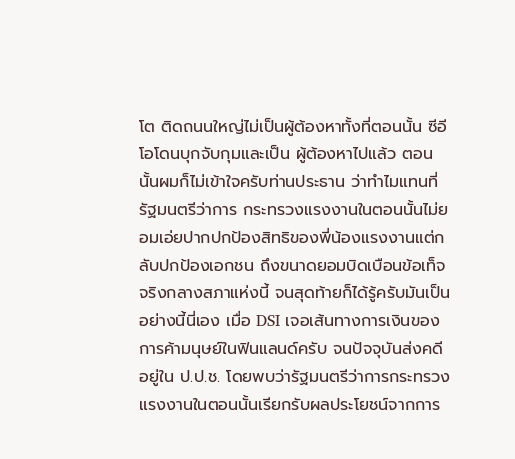โต ติดถนนใหญ่ไม่เป็นผู้ต้องหาทั้งที่ตอนนั้น ซีอีโอโดนบุกจับกุมและเป็น ผู้ต้องหาไปแล้ว ตอนนั้นผมก็ไม่เข้าใจครับท่านประธาน ว่าทำไมแทนที่รัฐมนตรีว่าการ กระทรวงแรงงานในตอนนั้นไม่ยอมเอ่ยปากปกป้องสิทธิของพี่น้องแรงงานแต่กลับปกป้องเอกชน ถึงขนาดยอมบิดเบือนข้อเท็จจริงกลางสภาแห่งนี้ จนสุดท้ายก็ได้รู้ครับมันเป็นอย่างนี้นี่เอง เมื่อ DSI เจอเส้นทางการเงินของการค้ามนุษย์ในฟินแลนด์ครับ จนปัจจุบันส่งคดีอยู่ใน ป.ป.ช. โดยพบว่ารัฐมนตรีว่าการกระทรวงแรงงานในตอนนั้นเรียกรับผลประโยชน์จากการ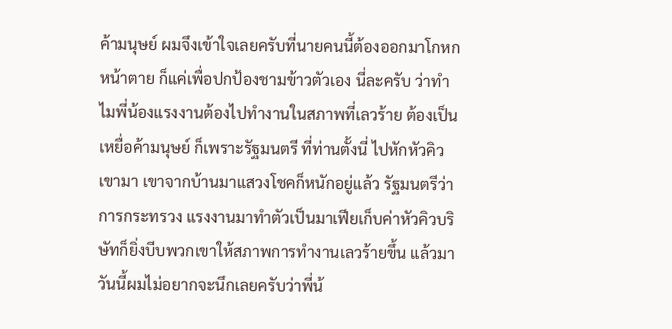ค้ามนุษย์ ผมจึงเข้าใจเลยครับที่นายคนนี้ต้องออกมาโกหกหน้าตาย ก็แค่เพื่อปกป้องชามข้าวตัวเอง นี่ละครับ ว่าทำไมพี่น้องแรงงานต้องไปทำงานในสภาพที่เลวร้าย ต้องเป็นเหยื่อค้ามนุษย์ ก็เพราะรัฐมนตรี ที่ท่านตั้งนี่ ไปหักหัวคิวเขามา เขาจากบ้านมาแสวงโชคก็หนักอยู่แล้ว รัฐมนตรีว่าการกระทรวง แรงงานมาทำตัวเป็นมาเฟียเก็บค่าหัวคิวบริษัทก็ยิ่งบีบพวกเขาให้สภาพการทำงานเลวร้ายขึ้น แล้วมาวันนี้ผมไม่อยากจะนึกเลยครับว่าพี่น้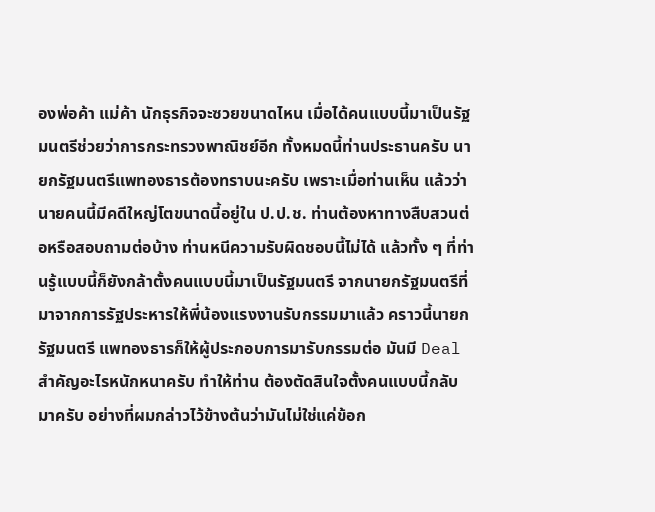องพ่อค้า แม่ค้า นักธุรกิจจะซวยขนาดไหน เมื่อได้คนแบบนี้มาเป็นรัฐมนตรีช่วยว่าการกระทรวงพาณิชย์อีก ทั้งหมดนี้ท่านประธานครับ นายกรัฐมนตรีแพทองธารต้องทราบนะครับ เพราะเมื่อท่านเห็น แล้วว่านายคนนี้มีคดีใหญ่โตขนาดนี้อยู่ใน ป.ป.ช. ท่านต้องหาทางสืบสวนต่อหรือสอบถามต่อบ้าง ท่านหนีความรับผิดชอบนี้ไม่ได้ แล้วทั้ง ๆ ที่ท่านรู้แบบนี้ก็ยังกล้าตั้งคนแบบนี้มาเป็นรัฐมนตรี จากนายกรัฐมนตรีที่มาจากการรัฐประหารให้พี่น้องแรงงานรับกรรมมาแล้ว คราวนี้นายกรัฐมนตรี แพทองธารก็ให้ผู้ประกอบการมารับกรรมต่อ มันมี Deal สำคัญอะไรหนักหนาครับ ทำให้ท่าน ต้องตัดสินใจตั้งคนแบบนี้กลับมาครับ อย่างที่ผมกล่าวไว้ข้างต้นว่ามันไม่ใช่แค่ข้อก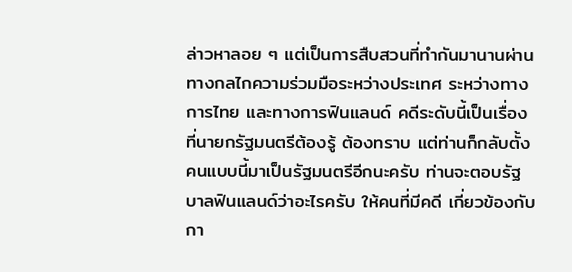ล่าวหาลอย ๆ แต่เป็นการสืบสวนที่ทำกันมานานผ่านทางกลไกความร่วมมือระหว่างประเทศ ระหว่างทางการไทย และทางการฟินแลนด์ คดีระดับนี้เป็นเรื่องที่นายกรัฐมนตรีต้องรู้ ต้องทราบ แต่ท่านก็กลับตั้ง คนแบบนี้มาเป็นรัฐมนตรีอีกนะครับ ท่านจะตอบรัฐบาลฟินแลนด์ว่าอะไรครับ ให้คนที่มีคดี เกี่ยวข้องกับกา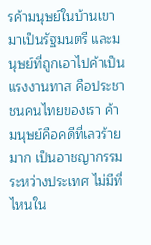รค้ามนุษย์ในบ้านเขามาเป็นรัฐมนตรี และมนุษย์ที่ถูกเอาไปค้าเป็นแรงงานทาส คือประชาชนคนไทยของเรา ค้ามนุษย์คือคดีที่เลวร้ายมาก เป็นอาชญากรรมระหว่างประเทศ ไม่มีที่ไหนใน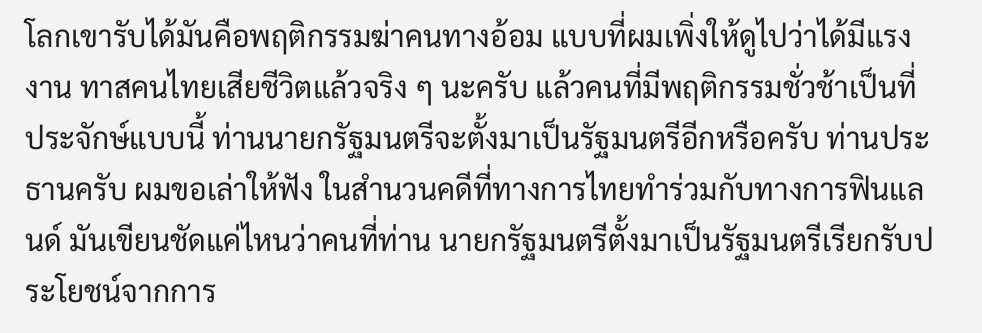โลกเขารับได้มันคือพฤติกรรมฆ่าคนทางอ้อม แบบที่ผมเพิ่งให้ดูไปว่าได้มีแรงงาน ทาสคนไทยเสียชีวิตแล้วจริง ๆ นะครับ แล้วคนที่มีพฤติกรรมชั่วช้าเป็นที่ประจักษ์แบบนี้ ท่านนายกรัฐมนตรีจะตั้งมาเป็นรัฐมนตรีอีกหรือครับ ท่านประธานครับ ผมขอเล่าให้ฟัง ในสำนวนคดีที่ทางการไทยทำร่วมกับทางการฟินแลนด์ มันเขียนชัดแค่ไหนว่าคนที่ท่าน นายกรัฐมนตรีตั้งมาเป็นรัฐมนตรีเรียกรับประโยชน์จากการ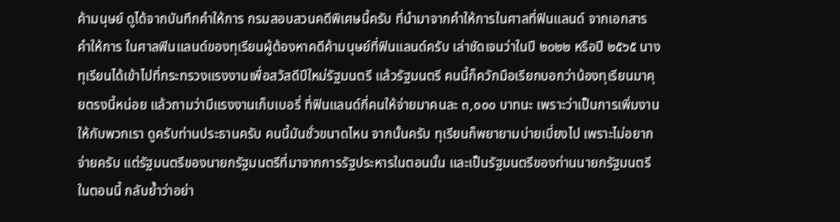ค้ามนุษย์ ดูได้จากบันทึกคำให้การ กรมสอบสวนคดีพิเศษนี้ครับ ที่นำมาจากคำให้การในศาลที่ฟินแลนด์ จากเอกสารคำให้การ ในศาลฟินแลนด์ของทุเรียนผู้ต้องหาคดีค้ามนุษย์ที่ฟินแลนด์ครับ เล่าชัดเจนว่าในปี ๒๐๒๒ หรือปี ๒๕๖๕ นางทุเรียนได้เข้าไปที่กระทรวงแรงงานเพื่อสวัสดีปีใหม่รัฐมนตรี แล้วรัฐมนตรี คนนี้ก็ควักมือเรียกบอกว่าน้องทุเรียนมาคุยตรงนี้หน่อย แล้วถามว่ามีแรงงานเก็บเบอรี่ ที่ฟินแลนด์กี่คนให้จ่ายมาคนละ ๓,๐๐๐ บาทนะ เพราะว่าเป็นการเพิ่มงานให้กับพวกเรา ดูครับท่านประธานครับ คนนี้มันชั่วขนาดไหน จากนั้นครับ ทุเรียนก็พยายามบ่ายเบี่ยงไป เพราะไม่อยากจ่ายครับ แต่รัฐมนตรีของนายกรัฐมนตรีที่มาจากการรัฐประหารในตอนนั้น และเป็นรัฐมนตรีของท่านนายกรัฐมนตรีในตอนนี้ กลับย้ำว่าอย่า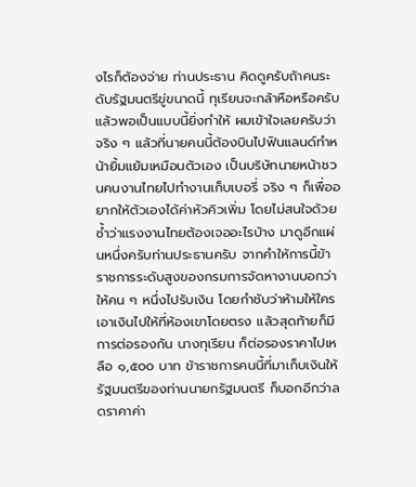งไรก็ต้องจ่าย ท่านประธาน คิดดูครับถ้าคนระดับรัฐมนตรีขู่ขนาดนี้ ทุเรียนจะกล้าหือหรือครับ แล้วพอเป็นแบบนี้ยิ่งทำให้ ผมเข้าใจเลยครับว่าจริง ๆ แล้วที่นายคนนี้ต้องบินไปฟินแลนด์ทำหน้ายิ้มแย้มเหมือนตัวเอง เป็นบริษัทนายหน้าชวนคนงานไทยไปทำงานเก็บเบอรี่ จริง ๆ ก็เพื่ออยากให้ตัวเองได้ค่าหัวคิวเพิ่ม โดยไม่สนใจด้วยซ้ำว่าแรงงานไทยต้องเจออะไรบ้าง มาดูอีกแผ่นหนึ่งครับท่านประธานครับ จากคำให้การนี้ข้าราชการระดับสูงของกรมการจัดหางานบอกว่าให้คน ๆ หนึ่งไปรับเงิน โดยกำชับว่าห้ามให้ใครเอาเงินไปให้ที่ห้องเขาโดยตรง แล้วสุดท้ายก็มีการต่อรองกัน นางทุเรียน ก็ต่อรองราคาไปเหลือ ๑,๕๐๐ บาท ข้าราชการคนนี้ที่มาเก็บเงินให้รัฐมนตรีของท่านนายกรัฐมนตรี ก็บอกอีกว่าลดราคาค่า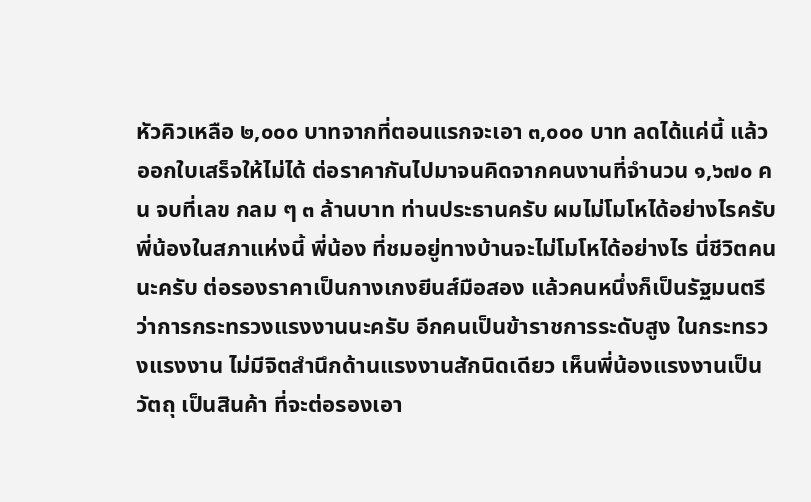หัวคิวเหลือ ๒,๐๐๐ บาทจากที่ตอนแรกจะเอา ๓,๐๐๐ บาท ลดได้แค่นี้ แล้วออกใบเสร็จให้ไม่ได้ ต่อราคากันไปมาจนคิดจากคนงานที่จำนวน ๑,๖๗๐ คน จบที่เลข กลม ๆ ๓ ล้านบาท ท่านประธานครับ ผมไม่โมโหได้อย่างไรครับ พี่น้องในสภาแห่งนี้ พี่น้อง ที่ชมอยู่ทางบ้านจะไม่โมโหได้อย่างไร นี่ชีวิตคนนะครับ ต่อรองราคาเป็นกางเกงยีนส์มือสอง แล้วคนหนึ่งก็เป็นรัฐมนตรีว่าการกระทรวงแรงงานนะครับ อีกคนเป็นข้าราชการระดับสูง ในกระทรวงแรงงาน ไม่มีจิตสำนึกด้านแรงงานสักนิดเดียว เห็นพี่น้องแรงงานเป็นวัตถุ เป็นสินค้า ที่จะต่อรองเอา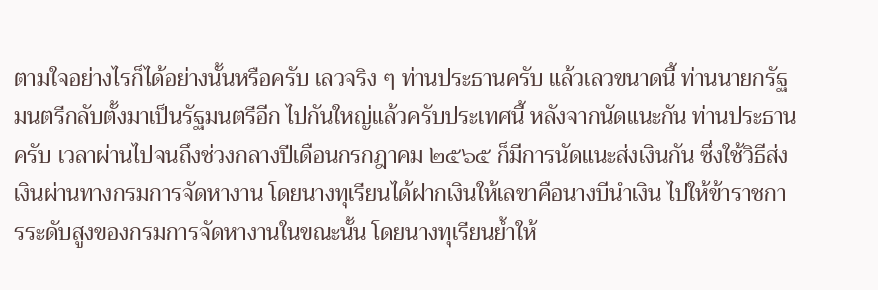ตามใจอย่างไรก็ได้อย่างนั้นหรือครับ เลวจริง ๆ ท่านประธานครับ แล้วเลวขนาดนี้ ท่านนายกรัฐมนตรีกลับตั้งมาเป็นรัฐมนตรีอีก ไปกันใหญ่แล้วครับประเทศนี้ หลังจากนัดแนะกัน ท่านประธานครับ เวลาผ่านไปจนถึงช่วงกลางปีเดือนกรกฎาคม ๒๕๖๕ ก็มีการนัดแนะส่งเงินกัน ซึ่งใช้วิธีส่งเงินผ่านทางกรมการจัดหางาน โดยนางทุเรียนได้ฝากเงินให้เลขาคือนางบีนำเงิน ไปให้ข้าราชการระดับสูงของกรมการจัดหางานในขณะนั้น โดยนางทุเรียนย้ำให้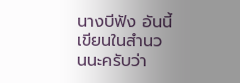นางบีฟัง อันนี้เขียนในสำนวนนะครับว่า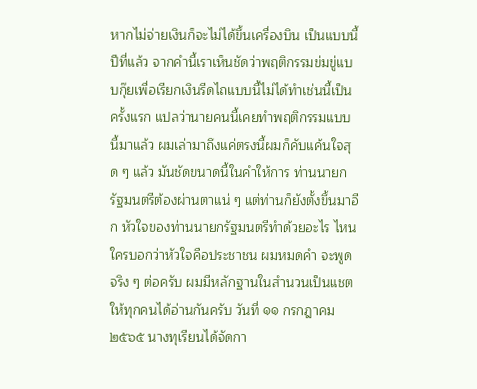หากไม่จ่ายเงินก็จะไม่ได้ขึ้นเครื่องบิน เป็นแบบนี้ปีที่แล้ว จากคำนี้เราเห็นชัดว่าพฤติกรรมข่มขู่แบบกุ๊ยเพื่อเรียกเงินรีดไถแบบนี้ไม่ได้ทำเช่นนี้เป็นครั้งแรก แปลว่านายคนนี้เคยทำพฤติกรรมแบบนี้มาแล้ว ผมเล่ามาถึงแค่ตรงนี้ผมก็คับแค้นใจสุด ๆ แล้ว มันชัดขนาดนี้ในคำให้การ ท่านนายกรัฐมนตรีต้องผ่านตาแน่ ๆ แต่ท่านก็ยังตั้งขึ้นมาอีก หัวใจของท่านนายกรัฐมนตรีทำด้วยอะไร ไหนใครบอกว่าหัวใจคือประชาชน ผมหมดคำ จะพูดจริง ๆ ต่อครับ ผมมีหลักฐานในสำนวนเป็นแชตให้ทุกคนได้อ่านกันครับ วันที่ ๑๑ กรกฎาคม ๒๕๖๕ นางทุเรียนได้จัดกา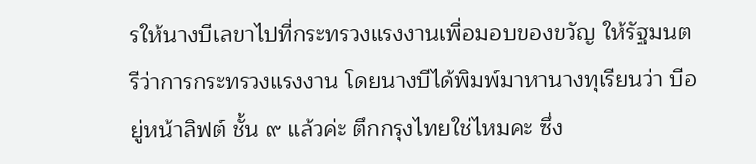รให้นางบีเลขาไปที่กระทรวงแรงงานเพื่อมอบของขวัญ ให้รัฐมนตรีว่าการกระทรวงแรงงาน โดยนางบีได้พิมพ์มาหานางทุเรียนว่า บีอยู่หน้าลิฟต์ ชั้น ๙ แล้วค่ะ ตึกกรุงไทยใช่ไหมคะ ซึ่ง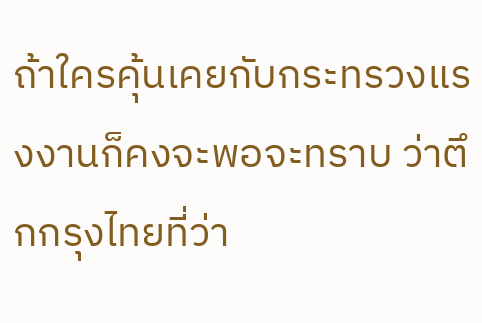ถ้าใครคุ้นเคยกับกระทรวงแรงงานก็คงจะพอจะทราบ ว่าตึกกรุงไทยที่ว่า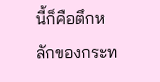นี้ก็คือตึกหลักของกระท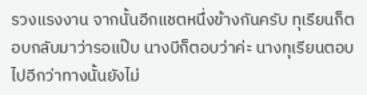รวงแรงงาน จากนั้นอีกแชตหนึ่งข้างกันครับ ทุเรียนก็ตอบกลับมาว่ารอแป๊บ นางบีก็ตอบว่าค่ะ นางทุเรียนตอบไปอีกว่าทางนั้นยังไม่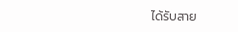ได้รับสาย